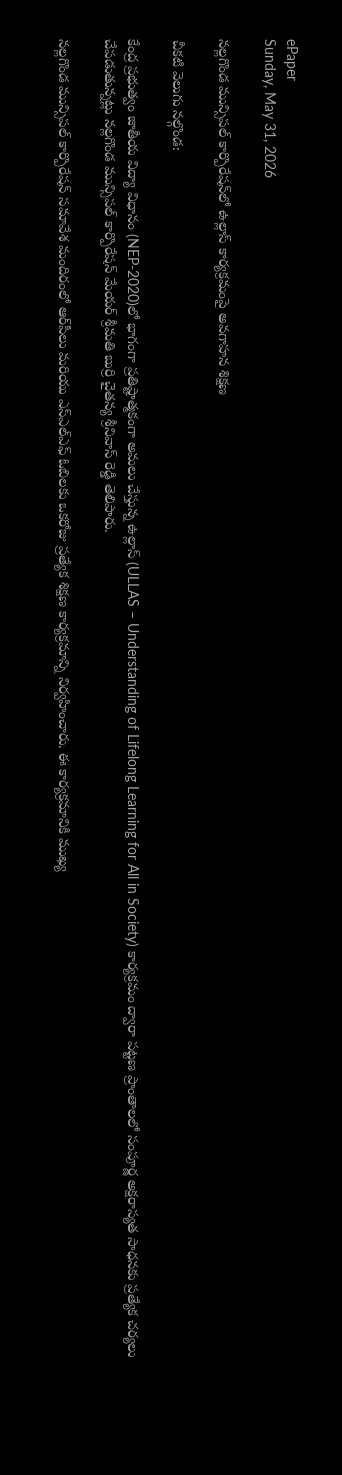ePaper
Sunday, May 31, 2026

నల్లగొండ మున్సిపల్ కార్పొరేషన్‌లో ఉల్లాస్ కార్యక్రమంపై అవగాహన శిక్షణ

చీకటి వెలుగు నల్గొండ:

కేంద్ర ప్రభుత్వం జాతీయ విద్యా విధానం (NEP-2020)లో భాగంగా ప్రతిష్టాత్మకంగా అమలు చేస్తున్న ఉల్లాస్ (ULLAS – Understanding of Lifelong Learning for All in Society) కార్యక్రమం ద్వారా పట్టణ ప్రాంతాలలో సంపూర్ణ అక్షరాస్యత సాధనకు ప్రత్యేక చర్యలు చేపడుతున్నట్లు నల్లగొండ మున్సిపల్ కార్పొరేషన్ మేయర్ శ్రీమతి బుర్రి చైతన్య శ్రీనివాస్ రెడ్డి తెలిపారు.

నల్లగొండ మున్సిపల్ కార్పొరేషన్ సమావేశ మందిరంలో ఆర్‌పీలు మరియు ఎస్‌ఎల్‌ఎఫ్ ఓబిలకు ఒకరోజు ప్రత్యేక శిక్షణ కార్యక్రమాన్ని నిర్వహించారు. ఈ కార్యక్రమానికి ముఖ్య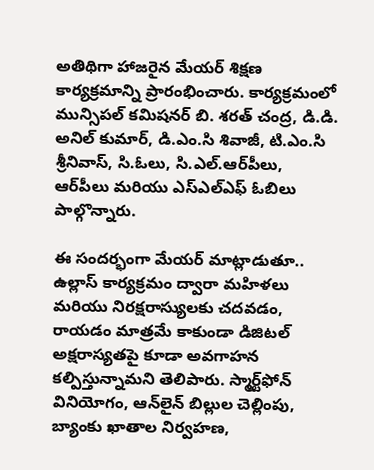అతిథిగా హాజరైన మేయర్ శిక్షణ కార్యక్రమాన్ని ప్రారంభించారు. కార్యక్రమంలో మున్సిపల్ కమిషనర్ బి. శరత్ చంద్ర, డి.డి. అనిల్ కుమార్, డి.ఎం.సి శివాజీ, టి.ఎం.సి శ్రీనివాస్, సి.ఓలు, సి.ఎల్.ఆర్‌పీలు, ఆర్‌పీలు మరియు ఎస్‌ఎల్‌ఎఫ్ ఓబిలు పాల్గొన్నారు.

ఈ సందర్భంగా మేయర్ మాట్లాడుతూ.. ఉల్లాస్ కార్యక్రమం ద్వారా మహిళలు మరియు నిరక్షరాస్యులకు చదవడం, రాయడం మాత్రమే కాకుండా డిజిటల్ అక్షరాస్యతపై కూడా అవగాహన కల్పిస్తున్నామని తెలిపారు. స్మార్ట్‌ఫోన్ వినియోగం, ఆన్‌లైన్ బిల్లుల చెల్లింపు, బ్యాంకు ఖాతాల నిర్వహణ,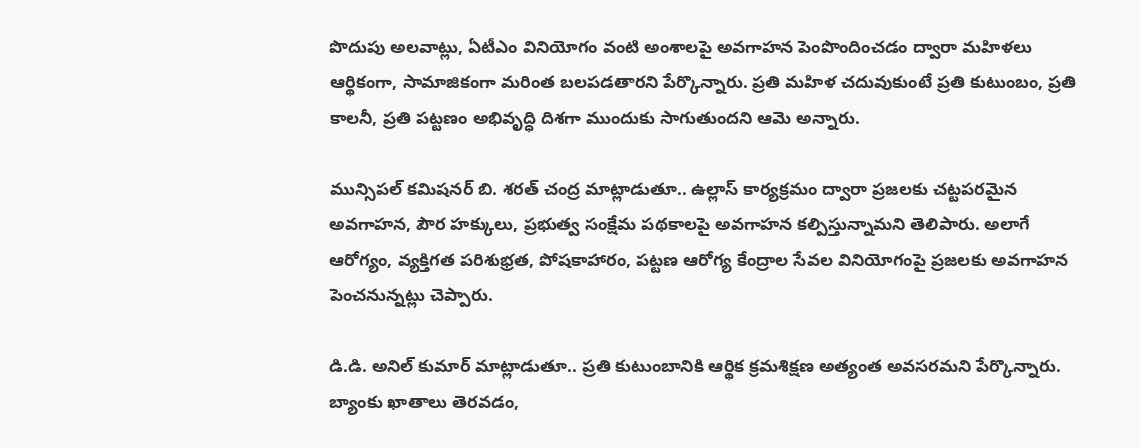పొదుపు అలవాట్లు, ఏటీఎం వినియోగం వంటి అంశాలపై అవగాహన పెంపొందించడం ద్వారా మహిళలు ఆర్థికంగా, సామాజికంగా మరింత బలపడతారని పేర్కొన్నారు. ప్రతి మహిళ చదువుకుంటే ప్రతి కుటుంబం, ప్రతి కాలనీ, ప్రతి పట్టణం అభివృద్ధి దిశగా ముందుకు సాగుతుందని ఆమె అన్నారు.

మున్సిపల్ కమిషనర్ బి. శరత్ చంద్ర మాట్లాడుతూ.. ఉల్లాస్ కార్యక్రమం ద్వారా ప్రజలకు చట్టపరమైన అవగాహన, పౌర హక్కులు, ప్రభుత్వ సంక్షేమ పథకాలపై అవగాహన కల్పిస్తున్నామని తెలిపారు. అలాగే ఆరోగ్యం, వ్యక్తిగత పరిశుభ్రత, పోషకాహారం, పట్టణ ఆరోగ్య కేంద్రాల సేవల వినియోగంపై ప్రజలకు అవగాహన పెంచనున్నట్లు చెప్పారు.

డి.డి. అనిల్ కుమార్ మాట్లాడుతూ.. ప్రతి కుటుంబానికి ఆర్థిక క్రమశిక్షణ అత్యంత అవసరమని పేర్కొన్నారు. బ్యాంకు ఖాతాలు తెరవడం,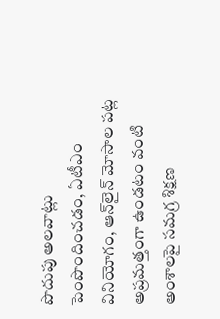పొదుపు అలవాట్లు పెంపొందించడం, ఏటీఎం వినియోగం, ఆన్‌లైన్ మోసాల పట్ల అప్రమత్తంగా ఉండటం వంటి అంశాలపై సమగ్ర శిక్షణ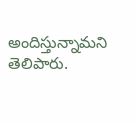అందిస్తున్నామని తెలిపారు.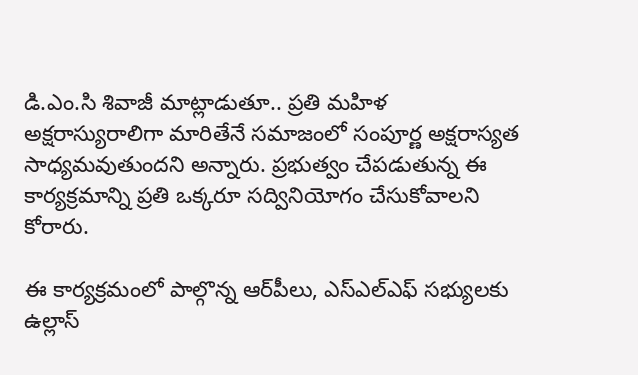డి.ఎం.సి శివాజీ మాట్లాడుతూ.. ప్రతి మహిళ అక్షరాస్యురాలిగా మారితేనే సమాజంలో సంపూర్ణ అక్షరాస్యత సాధ్యమవుతుందని అన్నారు. ప్రభుత్వం చేపడుతున్న ఈ కార్యక్రమాన్ని ప్రతి ఒక్కరూ సద్వినియోగం చేసుకోవాలని కోరారు.

ఈ కార్యక్రమంలో పాల్గొన్న ఆర్‌పీలు, ఎస్‌ఎల్‌ఎఫ్ సభ్యులకు ఉల్లాస్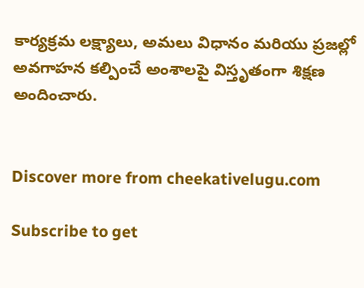కార్యక్రమ లక్ష్యాలు, అమలు విధానం మరియు ప్రజల్లో అవగాహన కల్పించే అంశాలపై విస్తృతంగా శిక్షణ అందించారు.


Discover more from cheekativelugu.com

Subscribe to get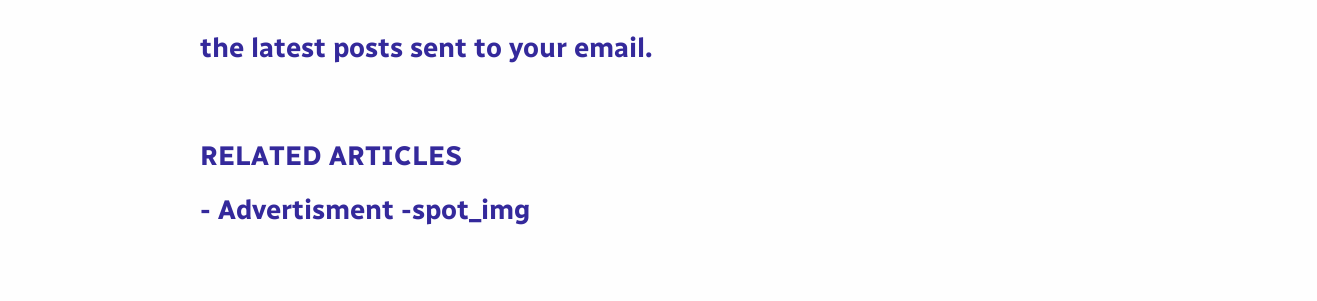the latest posts sent to your email.

RELATED ARTICLES
- Advertisment -spot_img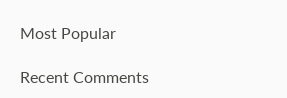Most Popular

Recent Comments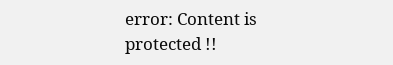error: Content is protected !!